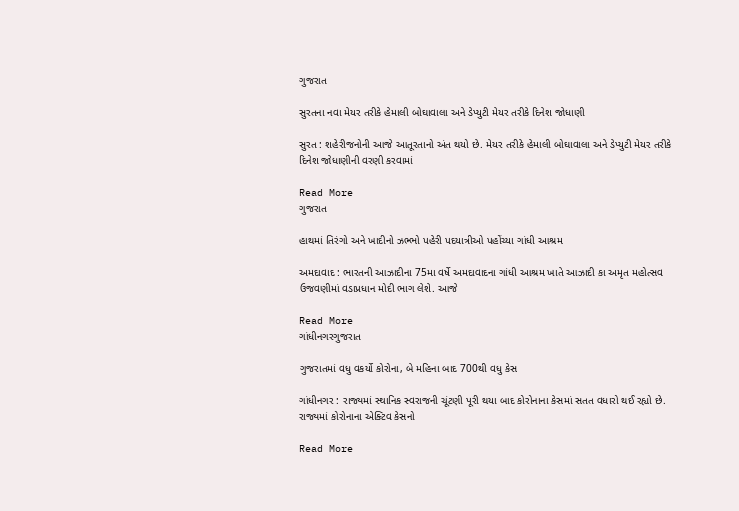ગુજરાત

સુરતના નવા મેયર તરીકે હેમાલી બોઘાવાલા અને ડેપ્યુટી મેયર તરીકે દિનેશ જોધાણી

સુરત : શહેરીજનોની આજે આતૂરતાનો અંત થયો છે. મેયર તરીકે હેમાલી બોઘાવાલા અને ડેપ્યુટી મેયર તરીકે દિનેશ જોધાણીની વરણી કરવામાં

Read More
ગુજરાત

હાથમાં તિરંગો અને ખાદીનો ઝભ્ભો પહેરી પદયાત્રીઓ પહોંચ્યા ગાંધી આશ્રમ

અમદાવાદ : ભારતની આઝાદીના 75મા વર્ષે અમદાવાદના ગાંધી આશ્રમ ખાતે આઝાદી કા અમૃત મહોત્સવ ઉજવણીમાં વડાપ્રધાન મોદી ભાગ લેશે. આજે

Read More
ગાંધીનગરગુજરાત

ગુજરાતમાં વધુ વકર્યો કોરોના, બે મહિના બાદ 700થી વધુ કેસ

ગાંધીનગર : રાજ્યમાં સ્થાનિક સ્વરાજની ચૂંટણી પૂરી થયા બાદ કોરોનાના કેસમાં સતત વધારો થઈ રહ્યો છે. રાજ્યમાં કોરોનાના એક્ટિવ કેસનો

Read More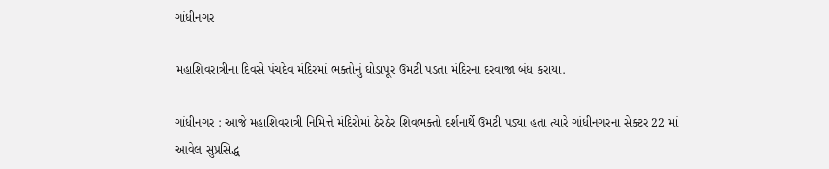ગાંધીનગર

મહાશિવરાત્રીના દિવસે પંચદેવ મંદિરમાં ભક્તોનું ઘોડાપૂર ઉમટી પડતા મંદિરના દરવાજા બંધ કરાયા.

ગાંધીનગર : આજે મહાશિવરાત્રી નિમિત્તે મંદિરોમાં ઠેરઠેર શિવભક્તો દર્શનાર્થે ઉમટી પડ્યા હતા ત્યારે ગાંધીનગરના સેક્ટર 22 માં આવેલ સુપ્રસિદ્ધ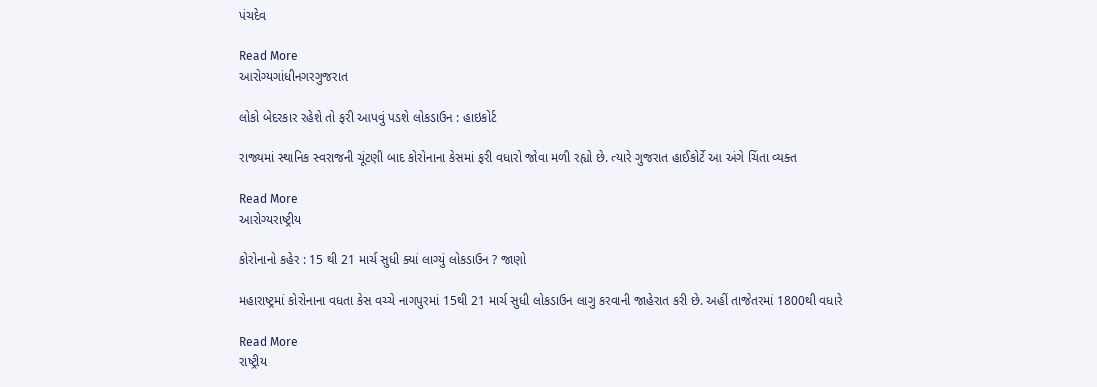પંચદેવ

Read More
આરોગ્યગાંધીનગરગુજરાત

લોકો બેદરકાર રહેશે તો ફરી આપવું પડશે લોકડાઉન : હાઇકોર્ટ

રાજ્યમાં સ્થાનિક સ્વરાજની ચૂંટણી બાદ કોરોનાના કેસમાં ફરી વધારો જોવા મળી રહ્યો છે. ત્યારે ગુજરાત હાઈકોર્ટે આ અંગે ચિંતા વ્યક્ત

Read More
આરોગ્યરાષ્ટ્રીય

કોરોનાનો કહેર : 15 થી 21 માર્ચ સુધી ક્યાં લાગ્યું લોકડાઉન ? જાણો

મહારાષ્ટ્રમાં કોરોનાના વધતા કેસ વચ્ચે નાગપુરમાં 15થી 21 માર્ચ સુધી લોકડાઉન લાગુ કરવાની જાહેરાત કરી છે. અહીં તાજેતરમાં 1800થી વધારે

Read More
રાષ્ટ્રીય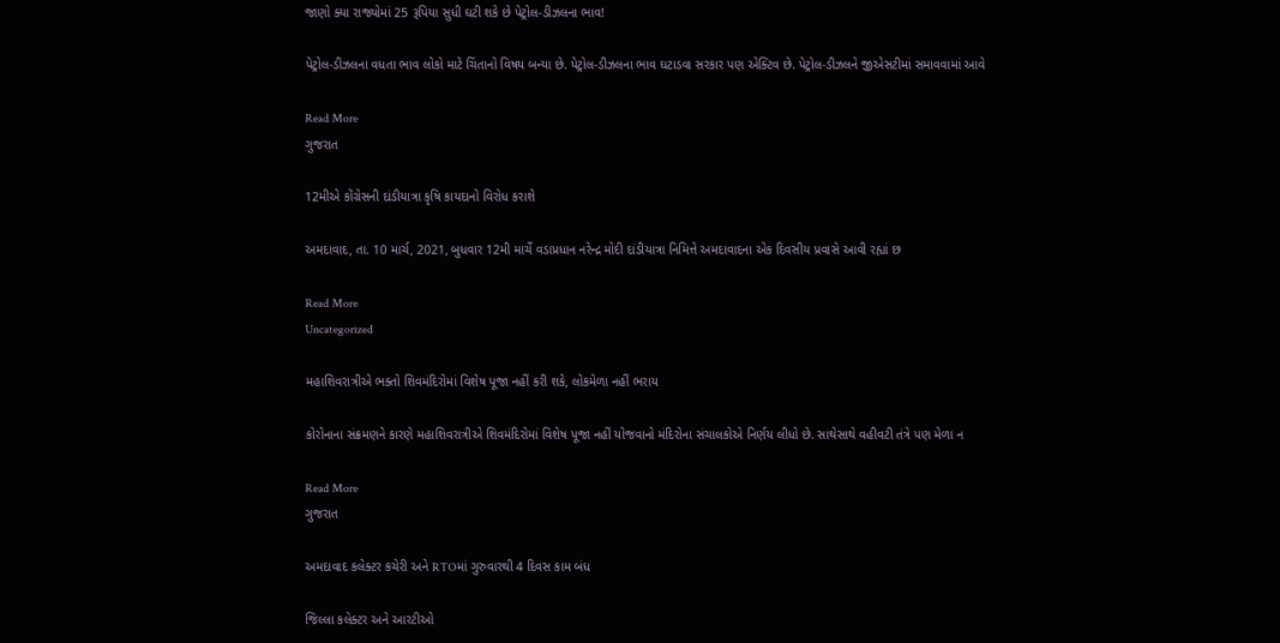જાણો ક્યા રાજ્યોમાં 25 રૂપિયા સુધી ઘટી શકે છે પેટ્રોલ-ડીઝલના ભાવ!

પેટ્રોલ-ડીઝલના વધતા ભાવ લોકો માટે ચિંતાનો વિષય બન્યા છે. પેટ્રોલ-ડીઝલના ભાવ ઘટાડવા સરકાર પણ એક્ટિવ છે. પેટ્રોલ-ડીઝલને જીએસટીમાં સમાવવામાં આવે

Read More
ગુજરાત

12મીએ કોંગ્રેસની દાંડીયાત્રા કૃષિ કાયદાનો વિરોધ કરાશે

અમદાવાદ, તા. 10 માર્ચ, 2021, બુધવાર 12મી માર્ચે વડાપ્રધાન નરેન્દ્ર મોદી દાંડીયાત્રા નિમિત્તે અમદાવાદના એક દિવસીય પ્રવાસે આવી રહ્યાં છ

Read More
Uncategorized

મહાશિવરાત્રીએ ભક્તો શિવમંદિરોમાં વિશેષ પૂજા નહીં કરી શકે, લોકમેળા નહીં ભરાય

કોરોનાના સંક્રમણને કારણે મહાશિવરાત્રીએ શિવમંદિરોમાં વિશેષ પૂજા નહીં યોજવાનો મંદિરોના સંચાલકોએ નિર્ણય લીધો છે. સાથેસાથે વહીવટી તંત્રે પણ મેળા ન

Read More
ગુજરાત

અમદાવાદ કલેક્ટર કચેરી અને RTOમાં ગુરુવારથી 4 દિવસ કામ બંધ

જિલ્લા કલેક્ટર અને આરટીઓ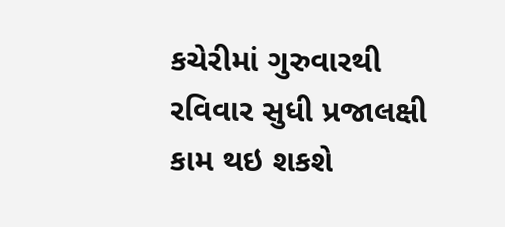કચેરીમાં ગુરુવારથી રવિવાર સુધી પ્રજાલક્ષી કામ થઇ શકશે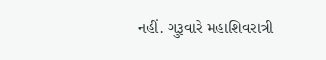નહીં. ગુરૂવારે મહાશિવરાત્રી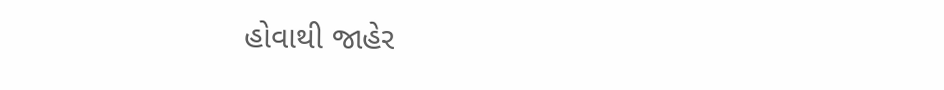હોવાથી જાહેર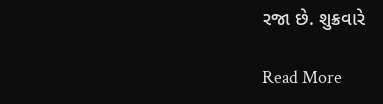રજા છે. શુક્રવારે

Read More